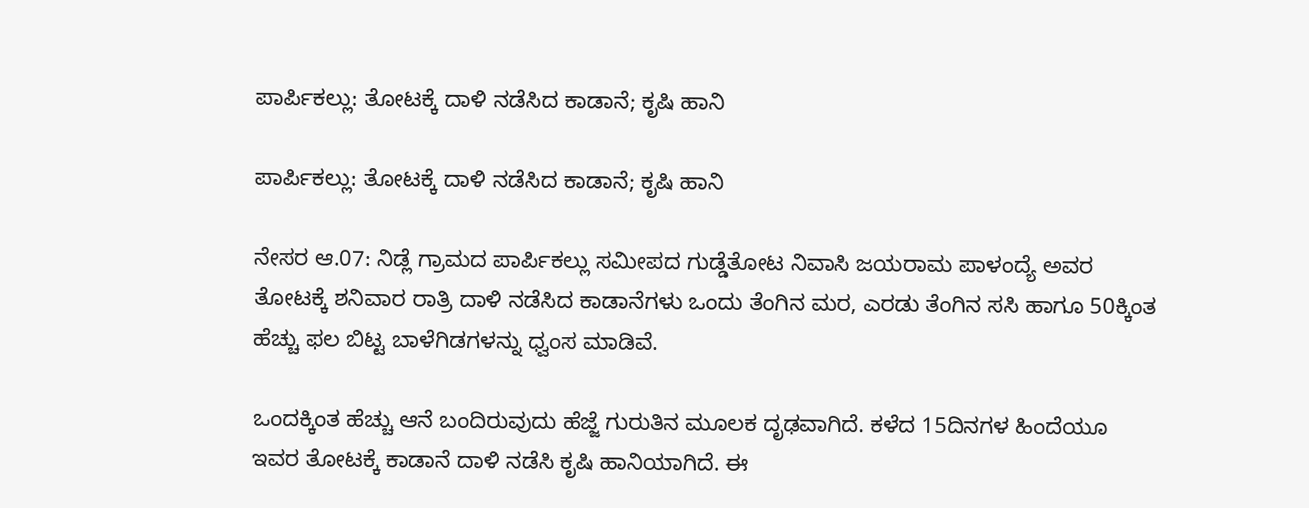ಪಾರ್ಪಿಕಲ್ಲು: ತೋಟಕ್ಕೆ ದಾಳಿ ನಡೆಸಿದ ಕಾಡಾನೆ; ಕೃಷಿ ಹಾನಿ

ಪಾರ್ಪಿಕಲ್ಲು: ತೋಟಕ್ಕೆ ದಾಳಿ ನಡೆಸಿದ ಕಾಡಾನೆ; ಕೃಷಿ ಹಾನಿ

ನೇಸರ ಆ.07: ನಿಡ್ಲೆ ಗ್ರಾಮದ ಪಾರ್ಪಿಕಲ್ಲು ಸಮೀಪದ ಗುಡ್ಡೆತೋಟ ನಿವಾಸಿ ಜಯರಾಮ ಪಾಳಂದ್ಯೆ ಅವರ ತೋಟಕ್ಕೆ ಶನಿವಾರ ರಾತ್ರಿ ದಾಳಿ ನಡೆಸಿದ ಕಾಡಾನೆಗಳು ಒಂದು ತೆಂಗಿನ ಮರ, ಎರಡು ತೆಂಗಿನ ಸಸಿ ಹಾಗೂ 50ಕ್ಕಿಂತ ಹೆಚ್ಚು ಫಲ ಬಿಟ್ಟ ಬಾಳೆಗಿಡಗಳನ್ನು ಧ್ವಂಸ ಮಾಡಿವೆ.

ಒಂದಕ್ಕಿಂತ ಹೆಚ್ಚು ಆನೆ ಬಂದಿರುವುದು ಹೆಜ್ಜೆ ಗುರುತಿನ ಮೂಲಕ ದೃಢವಾಗಿದೆ. ಕಳೆದ 15ದಿನಗಳ ಹಿಂದೆಯೂ ಇವರ ತೋಟಕ್ಕೆ ಕಾಡಾನೆ ದಾಳಿ ನಡೆಸಿ ಕೃಷಿ ಹಾನಿಯಾಗಿದೆ. ಈ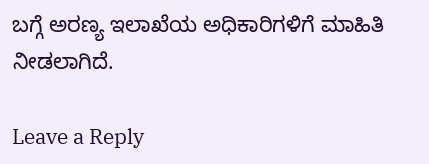ಬಗ್ಗೆ ಅರಣ್ಯ ಇಲಾಖೆಯ ಅಧಿಕಾರಿಗಳಿಗೆ ಮಾಹಿತಿ ನೀಡಲಾಗಿದೆ.

Leave a Reply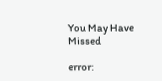You May Have Missed

error: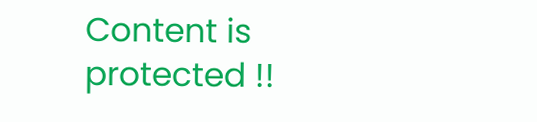Content is protected !!